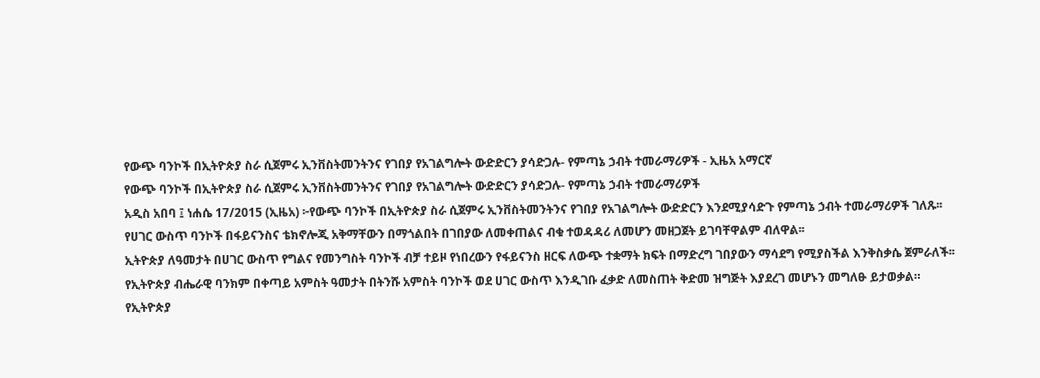የውጭ ባንኮች በኢትዮጵያ ስራ ሲጀምሩ ኢንቨስትመንትንና የገበያ የአገልግሎት ውድድርን ያሳድጋሉ- የምጣኔ ኃብት ተመራማሪዎች - ኢዜአ አማርኛ
የውጭ ባንኮች በኢትዮጵያ ስራ ሲጀምሩ ኢንቨስትመንትንና የገበያ የአገልግሎት ውድድርን ያሳድጋሉ- የምጣኔ ኃብት ተመራማሪዎች
አዲስ አበባ ፤ ነሐሴ 17/2015 (ኢዜአ) ፦የውጭ ባንኮች በኢትዮጵያ ስራ ሲጀምሩ ኢንቨስትመንትንና የገበያ የአገልግሎት ውድድርን እንደሚያሳድጉ የምጣኔ ኃብት ተመራማሪዎች ገለጹ፡፡
የሀገር ውስጥ ባንኮች በፋይናንስና ቴክኖሎጂ አቅማቸውን በማጎልበት በገበያው ለመቀጠልና ብቁ ተወዳዳሪ ለመሆን መዘጋጀት ይገባቸዋልም ብለዋል፡፡
ኢትዮጵያ ለዓመታት በሀገር ውስጥ የግልና የመንግስት ባንኮች ብቻ ተይዞ የነበረውን የፋይናንስ ዘርፍ ለውጭ ተቋማት ክፍት በማድረግ ገበያውን ማሳደግ የሚያስችል እንቅስቃሴ ጀምራለች፡፡
የኢትዮጵያ ብሔራዊ ባንክም በቀጣይ አምስት ዓመታት በትንሹ አምስት ባንኮች ወደ ሀገር ውስጥ እንዲገቡ ፈቃድ ለመስጠት ቅድመ ዝግጅት እያደረገ መሆኑን መግለፁ ይታወቃል።
የኢትዮጵያ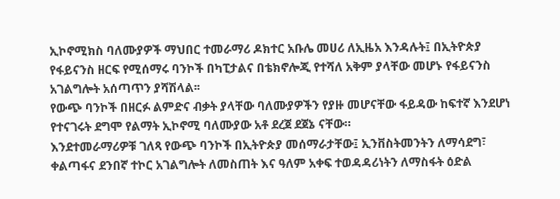ኢኮኖሚክስ ባለሙያዎች ማህበር ተመራማሪ ዶክተር አቡሌ መሀሪ ለኢዜአ እንዳሉት፤ በኢትዮጵያ የፋይናንስ ዘርፍ የሚሰማሩ ባንኮች በካፒታልና በቴክኖሎጂ የተሻለ አቅም ያላቸው መሆኑ የፋይናንስ አገልግሎት አሰጣጥን ያሻሽላል፡፡
የውጭ ባንኮች በዘርፉ ልምድና ብቃት ያላቸው ባለሙያዎችን የያዙ መሆናቸው ፋይዳው ከፍተኛ እንደሆነ የተናገሩት ደግሞ የልማት ኢኮኖሚ ባለሙያው አቶ ደረጀ ደጀኔ ናቸው።
እንደተመራማሪዎቹ ገለጻ የውጭ ባንኮች በኢትዮጵያ መሰማራታቸው፤ ኢንቨስትመንትን ለማሳደግ፣ ቀልጣፋና ደንበኛ ተኮር አገልግሎት ለመስጠት እና ዓለም አቀፍ ተወዳዳሪነትን ለማስፋት ዕድል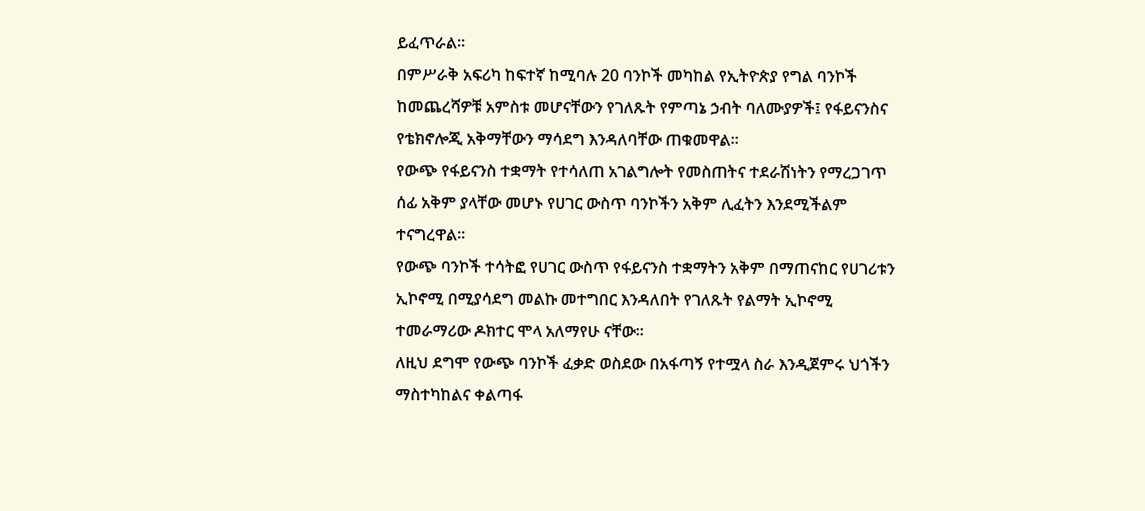ይፈጥራል።
በምሥራቅ አፍሪካ ከፍተኛ ከሚባሉ 20 ባንኮች መካከል የኢትዮጵያ የግል ባንኮች ከመጨረሻዎቹ አምስቱ መሆናቸውን የገለጹት የምጣኔ ኃብት ባለሙያዎች፤ የፋይናንስና የቴክኖሎጂ አቅማቸውን ማሳደግ እንዳለባቸው ጠቁመዋል።
የውጭ የፋይናንስ ተቋማት የተሳለጠ አገልግሎት የመስጠትና ተደራሽነትን የማረጋገጥ ሰፊ አቅም ያላቸው መሆኑ የሀገር ውስጥ ባንኮችን አቅም ሊፈትን እንደሚችልም ተናግረዋል፡፡
የውጭ ባንኮች ተሳትፎ የሀገር ውስጥ የፋይናንስ ተቋማትን አቅም በማጠናከር የሀገሪቱን ኢኮኖሚ በሚያሳደግ መልኩ መተግበር እንዳለበት የገለጹት የልማት ኢኮኖሚ ተመራማሪው ዶክተር ሞላ አለማየሁ ናቸው።
ለዚህ ደግሞ የውጭ ባንኮች ፈቃድ ወስደው በአፋጣኝ የተሟላ ስራ እንዲጀምሩ ህጎችን ማስተካከልና ቀልጣፋ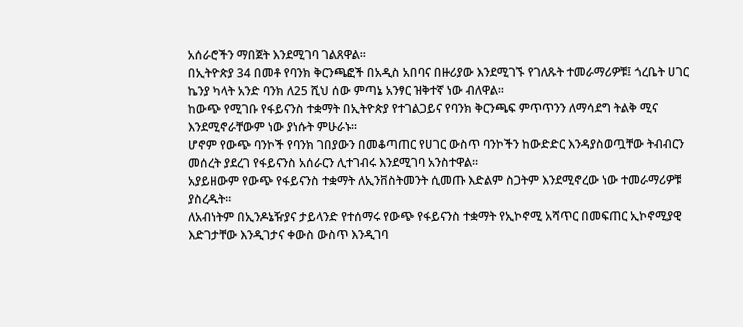አሰራሮችን ማበጀት እንደሚገባ ገልጸዋል፡፡
በኢትዮጵያ 34 በመቶ የባንክ ቅርንጫፎች በአዲስ አበባና በዙሪያው እንደሚገኙ የገለጹት ተመራማሪዎቹ፤ ጎረቤት ሀገር ኬንያ ካላት አንድ ባንክ ለ25 ሺህ ሰው ምጣኔ አንፃር ዝቅተኛ ነው ብለዋል፡፡
ከውጭ የሚገቡ የፋይናንስ ተቋማት በኢትዮጵያ የተገልጋይና የባንክ ቅርንጫፍ ምጥጥንን ለማሳደግ ትልቅ ሚና እንደሚኖራቸውም ነው ያነሱት ምሁራኑ።
ሆኖም የውጭ ባንኮች የባንክ ገበያውን በመቆጣጠር የሀገር ውስጥ ባንኮችን ከውድድር እንዳያስወጧቸው ትብብርን መሰረት ያደረገ የፋይናንስ አሰራርን ሊተገብሩ እንደሚገባ አንስተዋል፡፡
አያይዘውም የውጭ የፋይናንስ ተቋማት ለኢንቨስትመንት ሲመጡ እድልም ስጋትም እንደሚኖረው ነው ተመራማሪዎቹ ያስረዱት።
ለአብነትም በኢንዶኔዥያና ታይላንድ የተሰማሩ የውጭ የፋይናንስ ተቋማት የኢኮኖሚ አሻጥር በመፍጠር ኢኮኖሚያዊ እድገታቸው እንዲገታና ቀውስ ውስጥ እንዲገባ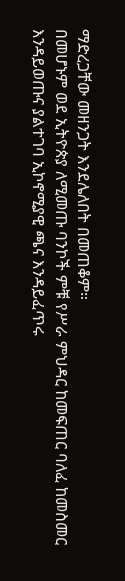ማድረጋቸው መዘንጋት እንደሌለበት በመጠቆም።
በመሆኑም ወደ ኢትዮጵያ ለሚመጡ ባንኮች ምቹ የሥራ ምህዳር ከመፍጠር ባለፈ ከመስመር እንዳይወጡና ያልተገባ ኢኮኖሚያዊ ጫና እንዳይፈጥሩ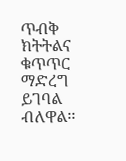ጥብቅ ክትትልና ቁጥጥር ማድረግ ይገባል ብለዋል፡፡